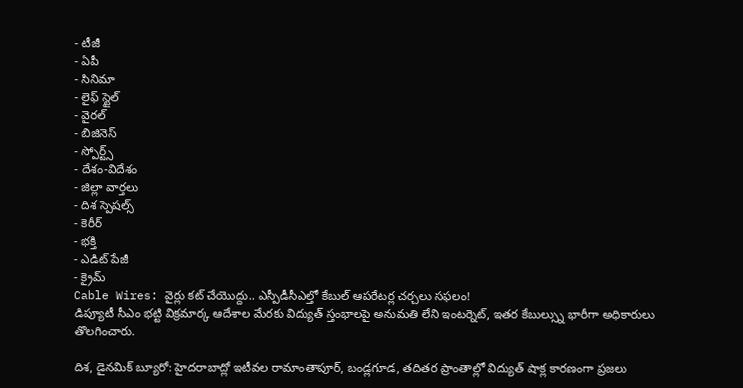- టీజీ
- ఏపీ
- సినిమా
- లైఫ్ స్టైల్
- వైరల్
- బిజినెస్
- స్పోర్ట్స్
- దేశం-విదేశం
- జిల్లా వార్తలు
- దిశ స్పెషల్స్
- కెరీర్
- భక్తి
- ఎడిట్ పేజీ
- క్రైమ్
Cable Wires: వైర్లు కట్ చేయొద్దు.. ఎస్పీడీసీఎల్తో కేబుల్ ఆపరేటర్ల చర్చలు సఫలం!
డిప్యూటీ సీఎం భట్టి విక్రమార్క ఆదేశాల మేరకు విద్యుత్ స్తంభాలపై అనుమతి లేని ఇంటర్నెట్, ఇతర కేబుల్స్ను భారీగా అధికారులు తొలగించారు.

దిశ, డైనమిక్ బ్యూరో: హైదరాబాద్లో ఇటీవల రామాంతాపూర్, బండ్లగూడ, తదితర ప్రాంతాల్లో విద్యుత్ షాక్ల కారణంగా ప్రజలు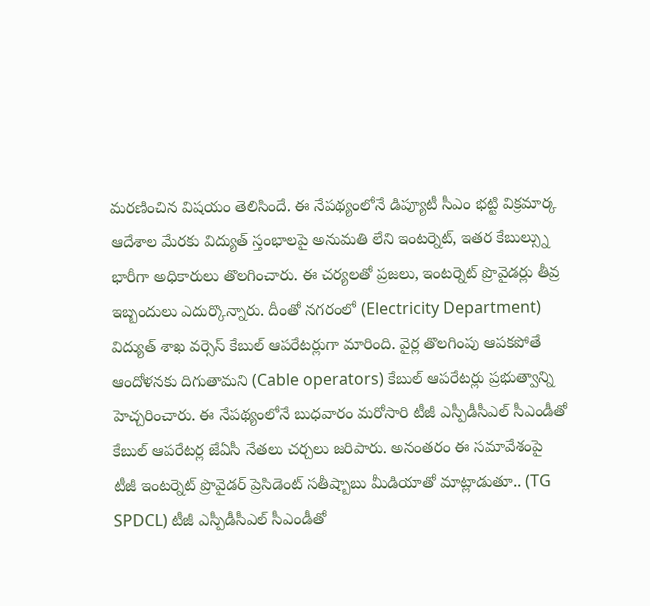మరణించిన విషయం తెలిసిందే. ఈ నేపథ్యంలోనే డిప్యూటీ సీఎం భట్టి విక్రమార్క ఆదేశాల మేరకు విద్యుత్ స్తంభాలపై అనుమతి లేని ఇంటర్నెట్, ఇతర కేబుల్స్ను భారీగా అధికారులు తొలగించారు. ఈ చర్యలతో ప్రజలు, ఇంటర్నెట్ ప్రొవైడర్లు తీవ్ర ఇబ్బందులు ఎదుర్కొన్నారు. దీంతో నగరంలో (Electricity Department) విద్యుత్ శాఖ వర్సెస్ కేబుల్ ఆపరేటర్లుగా మారింది. వైర్ల తొలగింపు ఆపకపోతే ఆందోళనకు దిగుతామని (Cable operators) కేబుల్ ఆపరేటర్లు ప్రభుత్వాన్ని హెచ్చరించారు. ఈ నేపథ్యంలోనే బుధవారం మరోసారి టీజీ ఎస్పీడీసీఎల్ సీఎండీతో కేబుల్ ఆపరేటర్ల జేఏసీ నేతలు చర్చలు జరిపారు. అనంతరం ఈ సమావేశంపై టీజీ ఇంటర్నెట్ ప్రొవైడర్ ప్రెసిడెంట్ సతీష్బాబు మీడియాతో మాట్లాడుతూ.. (TG SPDCL) టీజీ ఎస్పీడీసీఎల్ సీఎండీతో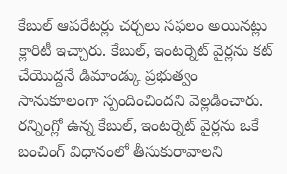కేబుల్ ఆపరేటర్లు చర్చలు సఫలం అయినట్లు క్లారిటీ ఇచ్చారు. కేబుల్, ఇంటర్నెట్ వైర్లను కట్ చేయొద్దనే డిమాండ్కు ప్రభుత్వం సానుకూలంగా స్పందించిందని వెల్లడించారు. రన్నింగ్లో ఉన్న కేబుల్, ఇంటర్నెట్ వైర్లను ఒకే బంచింగ్ విధానంలో తీసుకురావాలని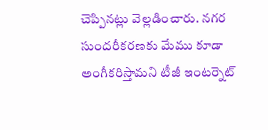చెప్పినట్లు వెల్లడించారు. నగర సుందరీకరణకు మేము కూడా అంగీకరిస్తామని టీజీ ఇంటర్నెట్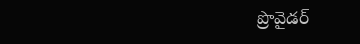ప్రొవైడర్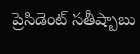ప్రెసిడెంట్ సతీష్బాబు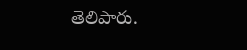తెలిపారు.